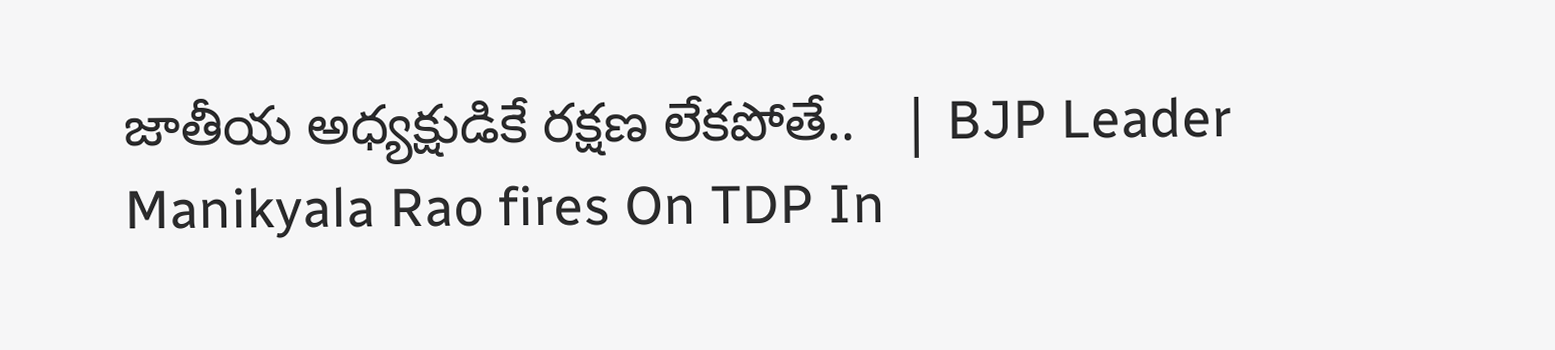జాతీయ అధ్యక్షుడికే రక్షణ లేకపోతే..   | BJP Leader Manikyala Rao fires On TDP In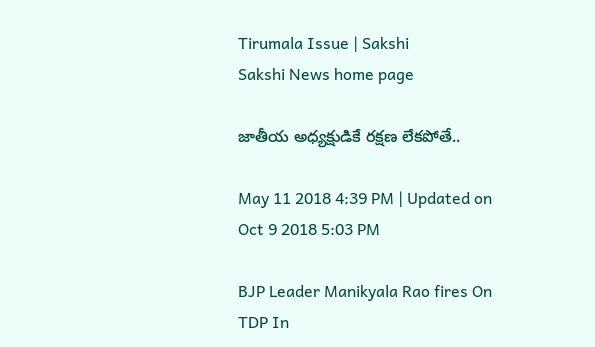Tirumala Issue | Sakshi
Sakshi News home page

జాతీయ అధ్యక్షుడికే రక్షణ లేకపోతే..

May 11 2018 4:39 PM | Updated on Oct 9 2018 5:03 PM

BJP Leader Manikyala Rao fires On TDP In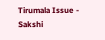Tirumala Issue - Sakshi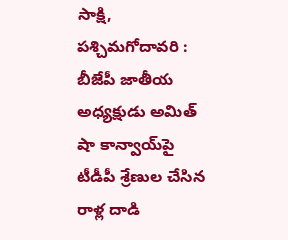సాక్షి, పశ్చిమగోదావరి : బీజేపీ జాతీయ అధ్యక్షుడు అమిత్‌ షా కాన్వాయ్‌పై టీడీపీ శ్రేణుల చేసిన రాళ్ల దాడి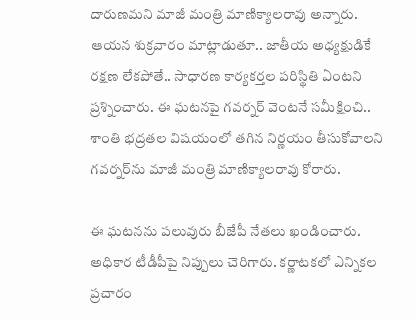దారుణమని మాజీ మంత్రి మాణిక్యాలరావు అన్నారు. ఆయన శుక్రవారం మాట్లాడుతూ.. జాతీయ అధ్యక్షుడికే రక్షణ లేకపోతే.. సాధారణ కార్యకర్తల పరిస్థితి ఏంటని ప్రశ్నించారు. ఈ ఘటనపై గవర్నర్‌ వెంటనే సమీక్షించి.. శాంతి భద్రతల విషయంలో తగిన నిర్ణయం తీసుకోవాలని గవర్నర్‌ను మాజీ మంత్రి మాణిక్యాలరావు కోరారు.

ఈ ఘటనను పలువురు బీజేపీ నేతలు ఖండించారు. అధికార టీడీపీపై నిప్పులు చెరిగారు. కర్ణాటకలో ఎన్నికల ప్రచారం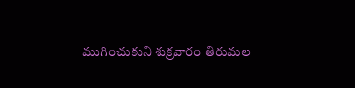ముగించుకుని శుక్రవారం తిరుమల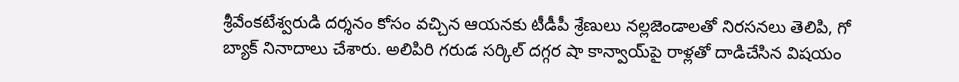శ్రీవేంకటేశ్వరుడి దర్శనం కోసం వచ్చిన ఆయనకు టీడీపీ శ్రేణులు నల్లజెండాలతో నిరసనలు తెలిపి, గో బ్యాక్‌ నినాదాలు చేశారు. అలిపిరి గరుడ సర్కిల్ దగ్గర షా కాన్వాయ్‌పై రాళ్లతో దాడిచేసిన విషయం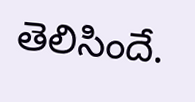తెలిసిందే.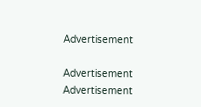Advertisement

Advertisement
Advertisement